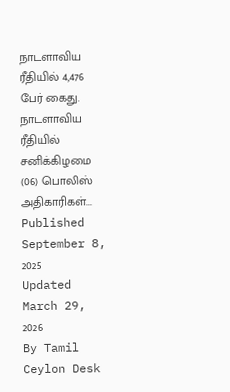நாடளாவிய ரீதியில் 4,476 பேர் கைது.
நாடளாவிய ரீதியில் சனிக்கிழமை (06) பொலிஸ் அதிகாரிகள்...
Published September 8, 2025
Updated March 29, 2026
By Tamil Ceylon Desk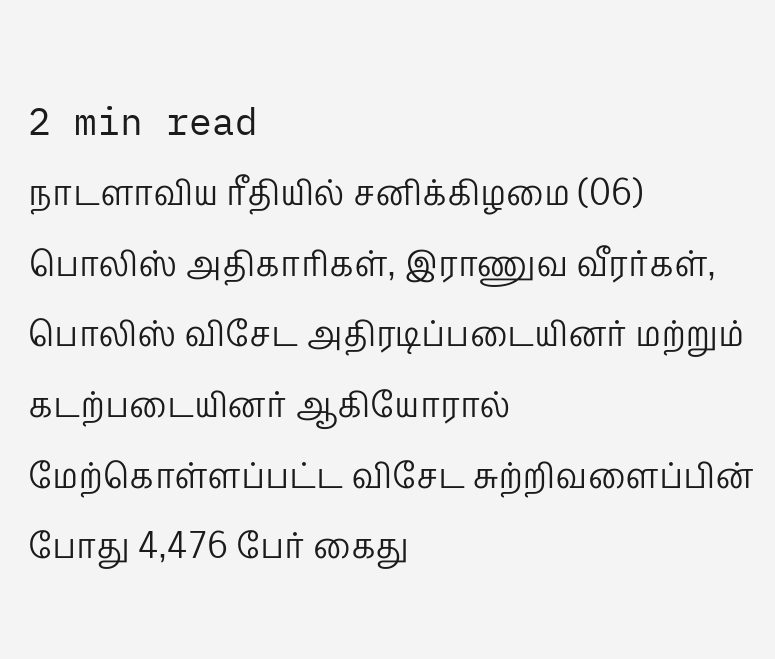2 min read
நாடளாவிய ரீதியில் சனிக்கிழமை (06) பொலிஸ் அதிகாரிகள், இராணுவ வீரர்கள், பொலிஸ் விசேட அதிரடிப்படையினர் மற்றும் கடற்படையினர் ஆகியோரால் மேற்கொள்ளப்பட்ட விசேட சுற்றிவளைப்பின் போது 4,476 பேர் கைது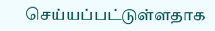செய்யப்பட்டுள்ளதாக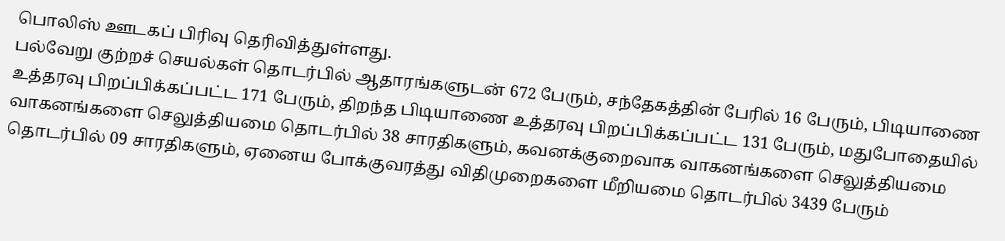பொலிஸ் ஊடகப் பிரிவு தெரிவித்துள்ளது.
பல்வேறு குற்றச் செயல்கள் தொடர்பில் ஆதாரங்களுடன் 672 பேரும், சந்தேகத்தின் பேரில் 16 பேரும், பிடியாணை உத்தரவு பிறப்பிக்கப்பட்ட 171 பேரும், திறந்த பிடியாணை உத்தரவு பிறப்பிக்கப்பட்ட 131 பேரும், மதுபோதையில் வாகனங்களை செலுத்தியமை தொடர்பில் 38 சாரதிகளும், கவனக்குறைவாக வாகனங்களை செலுத்தியமை தொடர்பில் 09 சாரதிகளும், ஏனைய போக்குவரத்து விதிமுறைகளை மீறியமை தொடர்பில் 3439 பேரும்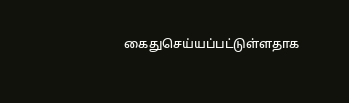கைதுசெய்யப்பட்டுள்ளதாக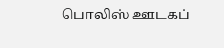பொலிஸ் ஊடகப்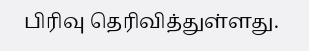பிரிவு தெரிவித்துள்ளது.